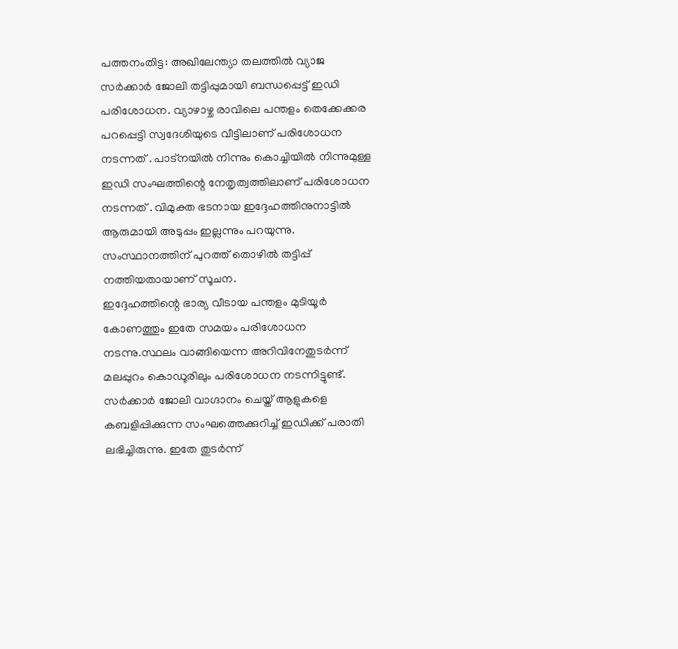പത്തനംതിട്ട: അഖിലേന്ത്യാ തലത്തിൽ വ്യാജ സർക്കാർ ജോലി തട്ടിപ്പുമായി ബന്ധപ്പെട്ട് ഇഡി പരിശോധന. വ്യാഴാഴ്ച രാവിലെ പന്തളം തെക്കേക്കര പറപ്പെട്ടി സ്വദേശിയുടെ വീട്ടിലാണ് പരിശോധന നടന്നത് . പാട്നയിൽ നിന്നും കൊച്ചിയിൽ നിന്നുമുള്ള ഇഡി സംഘത്തിന്റെ നേതൃത്വത്തിലാണ് പരിശോധന നടന്നത് . വിമുക്ത ഭടനായ ഇദ്ദേഹത്തിനുനാട്ടിൽ ആരുമായി അടുപ്പം ഇല്ലന്നും പറയുന്നു. സംസ്ഥാനത്തിന് പുറത്ത് തൊഴിൽ തട്ടിപ്പ് നത്തിയതായാണ് സൂചന.
ഇദ്ദേഹത്തിന്റെ ഭാര്യ വീടായ പന്തളം മുടിയൂർ കോണത്തും ഇതേ സമയം പരിശോധന നടന്നു.സ്ഥലം വാങ്ങിയെന്ന അറിവിനേതുടർന്ന് മലപ്പുറം കൊഡൂരിലും പരിശോധന നടന്നിട്ടുണ്ട്.
സർക്കാർ ജോലി വാഗ്ദാനം ചെയ്ത് ആളുകളെ കബളിപ്പിക്കുന്ന സംഘത്തെക്കുറിച്ച് ഇഡിക്ക് പരാതി ലഭിച്ചിരുന്നു. ഇതേ തുടർന്ന്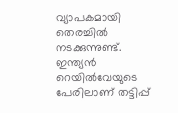വ്യാപകമായി തെരച്ചിൽ നടക്കുന്നുണ്ട്.
ഇന്ത്യൻ റെയിൽവേയുടെ പേരിലാണ് തട്ടിപ്പ്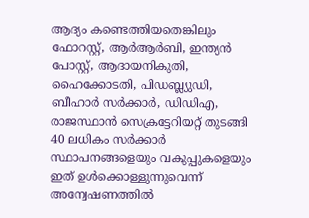ആദ്യം കണ്ടെത്തിയതെങ്കിലും ഫോറസ്റ്റ്, ആർആർബി, ഇന്ത്യൻ പോസ്റ്റ്, ആദായനികുതി, ഹൈക്കോടതി, പിഡബ്ല്യുഡി, ബീഹാർ സർക്കാർ, ഡിഡിഎ, രാജസ്ഥാൻ സെക്രട്ടേറിയറ്റ് തുടങ്ങി 40 ലധികം സർക്കാർ സ്ഥാപനങ്ങളെയും വകുപ്പുകളെയും ഇത് ഉൾക്കൊള്ളുന്നുവെന്ന് അന്വേഷണത്തിൽ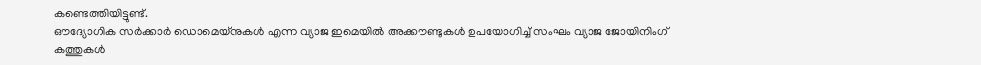കണ്ടെത്തിയിട്ടുണ്ട്.
ഔദ്യോഗിക സർക്കാർ ഡൊമെയ്നുകൾ എന്ന വ്യാജ ഇമെയിൽ അക്കൗണ്ടുകൾ ഉപയോഗിച്ച് സംഘം വ്യാജ ജോയിനിംഗ് കത്തുകൾ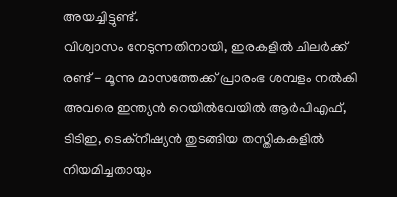അയച്ചിട്ടുണ്ട്.
വിശ്വാസം നേടുന്നതിനായി, ഇരകളിൽ ചിലർക്ക് രണ്ട് - മൂന്നു മാസത്തേക്ക് പ്രാരംഭ ശമ്പളം നൽകി അവരെ ഇന്ത്യൻ റെയിൽവേയിൽ ആർപിഎഫ്, ടിടിഇ, ടെക്നീഷ്യൻ തുടങ്ങിയ തസ്തികകളിൽ നിയമിച്ചതായും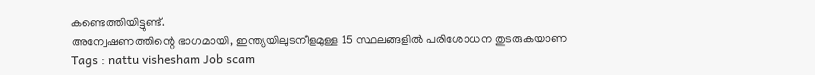കണ്ടെത്തിയിട്ടുണ്ട്.
അന്വേഷണത്തിന്റെ ഭാഗമായി, ഇന്ത്യയിലുടനീളമുള്ള 15 സ്ഥലങ്ങളിൽ പരിശോധന തുടരുകയാണ
Tags : nattu vishesham Job scam